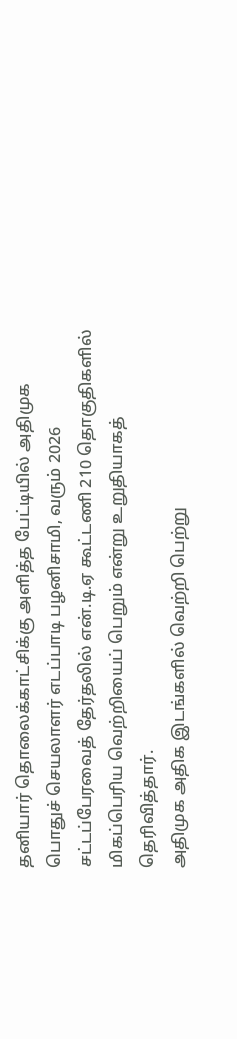தனியார் தொலைக்காட்சிக்கு அளித்த பேட்டியில் அதிமுக பொதுச் செயலாளர் எடப்பாடி பழனிசாமி, வரும் 2026 சட்டப்பேரவைத் தேர்தலில் என்.டி.ஏ கூட்டணி 210 தொகுதிகளில் மிகப்பெரிய வெற்றியைப் பெறும் என்று உறுதியாகத் தெரிவித்தார்.
அதிமுக அதிக இடங்களில் வெற்றி பெற்று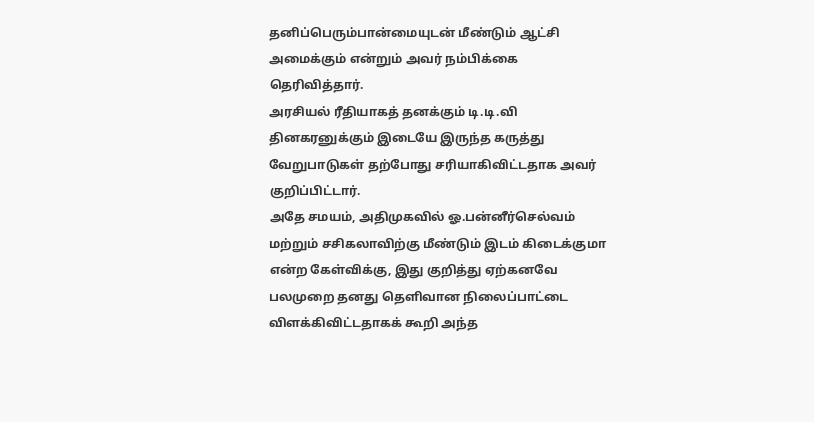தனிப்பெரும்பான்மையுடன் மீண்டும் ஆட்சி அமைக்கும் என்றும் அவர் நம்பிக்கை தெரிவித்தார்.
அரசியல் ரீதியாகத் தனக்கும் டி.டி.வி தினகரனுக்கும் இடையே இருந்த கருத்து வேறுபாடுகள் தற்போது சரியாகிவிட்டதாக அவர் குறிப்பிட்டார்.
அதே சமயம், அதிமுகவில் ஓ.பன்னீர்செல்வம் மற்றும் சசிகலாவிற்கு மீண்டும் இடம் கிடைக்குமா என்ற கேள்விக்கு, இது குறித்து ஏற்கனவே பலமுறை தனது தெளிவான நிலைப்பாட்டை விளக்கிவிட்டதாகக் கூறி அந்த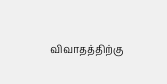விவாதத்திற்கு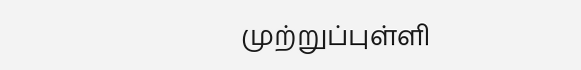முற்றுப்புள்ளி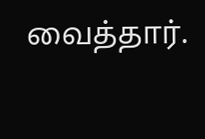வைத்தார்.